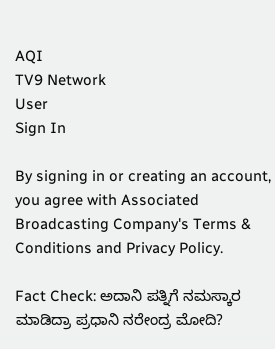AQI
TV9 Network
User
Sign In

By signing in or creating an account, you agree with Associated Broadcasting Company's Terms & Conditions and Privacy Policy.

Fact Check: ಅದಾನಿ ಪತ್ನಿಗೆ ನಮಸ್ಕಾರ ಮಾಡಿದ್ರಾ ಪ್ರಧಾನಿ ನರೇಂದ್ರ ಮೋದಿ?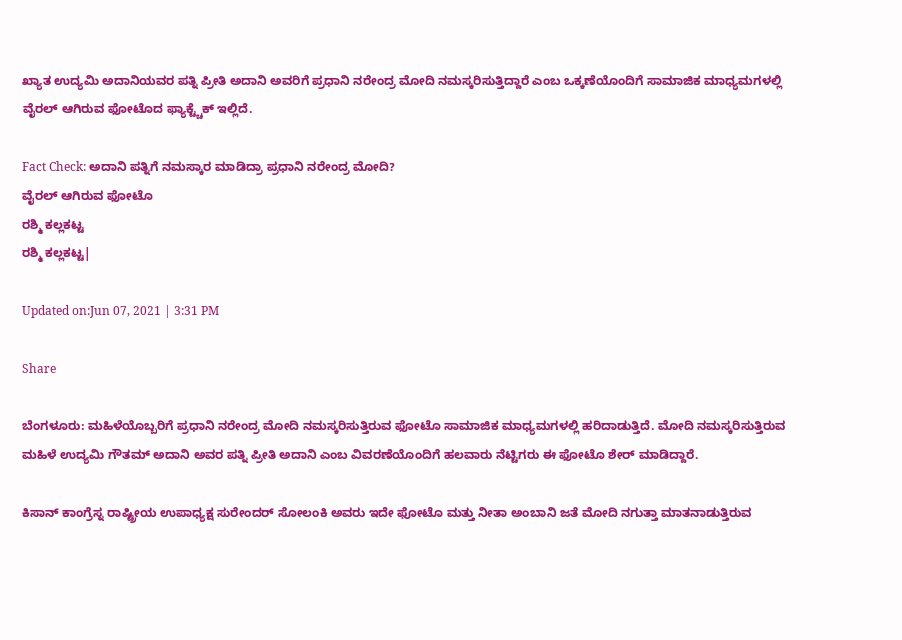ಖ್ಯಾತ ಉದ್ಯಮಿ ಅದಾನಿಯವರ ಪತ್ನಿ ಪ್ರೀತಿ ಅದಾನಿ ಅವರಿಗೆ ಪ್ರಧಾನಿ ನರೇಂದ್ರ ಮೋದಿ ನಮಸ್ಕರಿಸುತ್ತಿದ್ದಾರೆ ಎಂಬ ಒಕ್ಕಣೆಯೊಂದಿಗೆ ಸಾಮಾಜಿಕ ಮಾಧ್ಯಮಗಳಲ್ಲಿ ವೈರಲ್ ಆಗಿರುವ ಫೋಟೊದ ಫ್ಯಾಕ್ಟ್ಚೆಕ್ ಇಲ್ಲಿದೆ.

Fact Check: ಅದಾನಿ ಪತ್ನಿಗೆ ನಮಸ್ಕಾರ ಮಾಡಿದ್ರಾ ಪ್ರಧಾನಿ ನರೇಂದ್ರ ಮೋದಿ?
ವೈರಲ್ ಆಗಿರುವ ಫೋಟೊ
ರಶ್ಮಿ ಕಲ್ಲಕಟ್ಟ
ರಶ್ಮಿ ಕಲ್ಲಕಟ್ಟ|

Updated on:Jun 07, 2021 | 3:31 PM

Share

ಬೆಂಗಳೂರು: ಮಹಿಳೆಯೊಬ್ಬರಿಗೆ ಪ್ರಧಾನಿ ನರೇಂದ್ರ ಮೋದಿ ನಮಸ್ಕರಿಸುತ್ತಿರುವ ಫೋಟೊ ಸಾಮಾಜಿಕ ಮಾಧ್ಯಮಗಳಲ್ಲಿ ಹರಿದಾಡುತ್ತಿದೆ. ಮೋದಿ ನಮಸ್ಕರಿಸುತ್ತಿರುವ ಮಹಿಳೆ ಉದ್ಯಮಿ ಗೌತಮ್ ಅದಾನಿ ಅವರ ಪತ್ನಿ ಪ್ರೀತಿ ಅದಾನಿ ಎಂಬ ವಿವರಣೆಯೊಂದಿಗೆ ಹಲವಾರು ನೆಟ್ಟಿಗರು ಈ ಫೋಟೊ ಶೇರ್ ಮಾಡಿದ್ದಾರೆ.

ಕಿಸಾನ್ ಕಾಂಗ್ರೆಸ್ನ ರಾಷ್ಟ್ರೀಯ ಉಪಾಧ್ಯಕ್ಷ ಸುರೇಂದರ್ ಸೋಲಂಕಿ ಅವರು ಇದೇ ಫೋಟೊ ಮತ್ತು ನೀತಾ ಅಂಬಾನಿ ಜತೆ ಮೋದಿ ನಗುತ್ತಾ ಮಾತನಾಡುತ್ತಿರುವ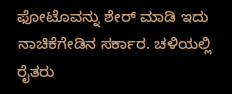ಫೋಟೊವನ್ನು ಶೇರ್ ಮಾಡಿ ಇದು ನಾಚಿಕೆಗೇಡಿನ ಸರ್ಕಾರ. ಚಳಿಯಲ್ಲಿ ರೈತರು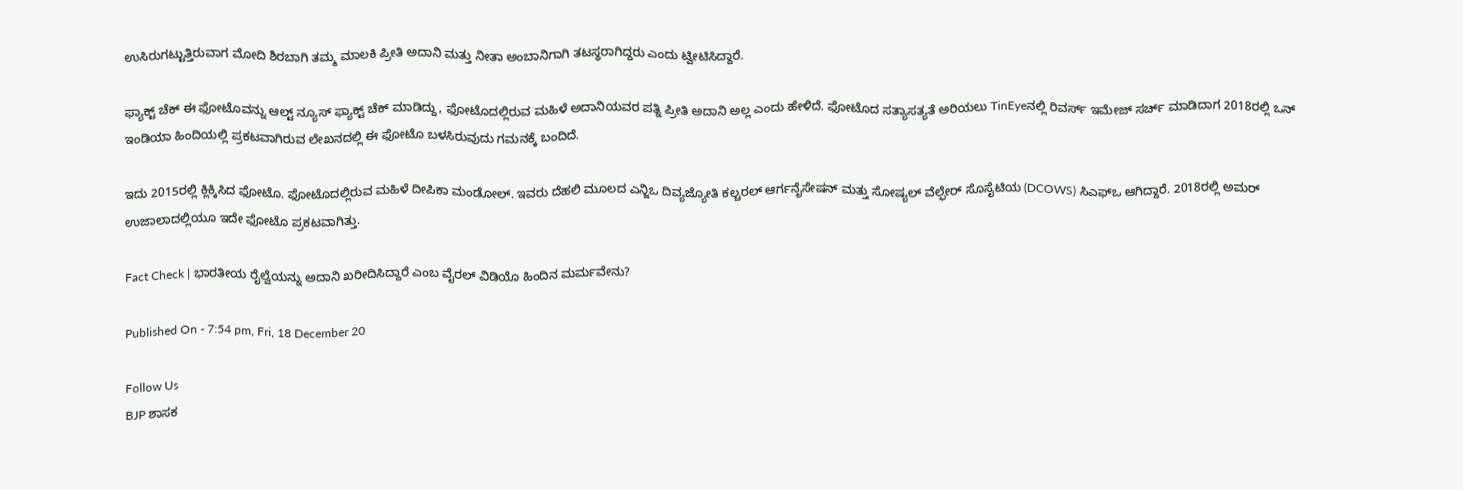ಉಸಿರುಗಟ್ಟುತ್ತಿರುವಾಗ ಮೋದಿ ಶಿರಬಾಗಿ ತಮ್ಮ ಮಾಲಕಿ ಪ್ರೀತಿ ಅದಾನಿ ಮತ್ತು ನೀತಾ ಅಂಬಾನಿಗಾಗಿ ತಟಸ್ಥರಾಗಿದ್ದರು ಎಂದು ಟ್ವೀಟಿಸಿದ್ದಾರೆ.

ಫ್ಯಾಕ್ಟ್ ಚೆಕ್ ಈ ಫೋಟೊವನ್ನು ಆಲ್ಟ್ ನ್ಯೂಸ್ ಫ್ಯಾಕ್ಟ್ ಚೆಕ್ ಮಾಡಿದ್ದು, ಫೋಟೊದಲ್ಲಿರುವ ಮಹಿಳೆ ಅದಾನಿಯವರ ಪತ್ನಿ ಪ್ರೀತಿ ಅದಾನಿ ಅಲ್ಲ ಎಂದು ಹೇಳಿದೆ. ಫೋಟೊದ ಸತ್ಯಾಸತ್ಯತೆ ಅರಿಯಲು TinEyeನಲ್ಲಿ ರಿವರ್ಸ್ ಇಮೇಜ್ ಸರ್ಚ್ ಮಾಡಿದಾಗ 2018ರಲ್ಲಿ ಒನ್ ಇಂಡಿಯಾ ಹಿಂದಿಯಲ್ಲಿ ಪ್ರಕಟವಾಗಿರುವ ಲೇಖನದಲ್ಲಿ ಈ ಫೋಟೊ ಬಳಸಿರುವುದು ಗಮನಕ್ಕೆ ಬಂದಿದೆ.

ಇದು 2015ರಲ್ಲಿ ಕ್ಲಿಕ್ಕಿಸಿದ ಫೋಟೊ. ಫೋಟೊದಲ್ಲಿರುವ ಮಹಿಳೆ ದೀಪಿಕಾ ಮಂಡೋಲ್. ಇವರು ದೆಹಲಿ ಮೂಲದ ಎನ್ಜಿಒ ದಿವ್ಯಜ್ಯೋತಿ ಕಲ್ಚರಲ್ ಆರ್ಗನೈಸೇಷನ್ ಮತ್ತು ಸೋಷ್ಯಲ್ ವೆಲ್ಫೇರ್ ಸೊಸೈಟಿಯ (DCOWS) ಸಿಎಫ್ಒ ಆಗಿದ್ದಾರೆ. 2018ರಲ್ಲಿ ಅಮರ್ ಉಜಾಲಾದಲ್ಲಿಯೂ ಇದೇ ಫೋಟೊ ಪ್ರಕಟವಾಗಿತ್ತು.

Fact Check | ಭಾರತೀಯ ರೈಲ್ವೆಯನ್ನು ಅದಾನಿ ಖರೀದಿಸಿದ್ದಾರೆ ಎಂಬ ವೈರಲ್ ವಿಡಿಯೊ ಹಿಂದಿನ ಮರ್ಮವೇನು?

Published On - 7:54 pm, Fri, 18 December 20

Follow Us
BJP ಶಾಸಕ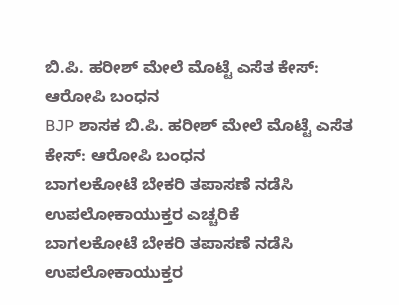ಬಿ.ಪಿ. ಹರೀಶ್ ಮೇಲೆ ಮೊಟ್ಟೆ ಎಸೆತ ಕೇಸ್: ಆರೋಪಿ ಬಂಧನ
BJP ಶಾಸಕ ಬಿ.ಪಿ. ಹರೀಶ್ ಮೇಲೆ ಮೊಟ್ಟೆ ಎಸೆತ ಕೇಸ್: ಆರೋಪಿ ಬಂಧನ
ಬಾಗಲಕೋಟೆ ಬೇಕರಿ ತಪಾಸಣೆ ನಡೆಸಿ ಉಪಲೋಕಾಯುಕ್ತರ ಎಚ್ಚರಿಕೆ
ಬಾಗಲಕೋಟೆ ಬೇಕರಿ ತಪಾಸಣೆ ನಡೆಸಿ ಉಪಲೋಕಾಯುಕ್ತರ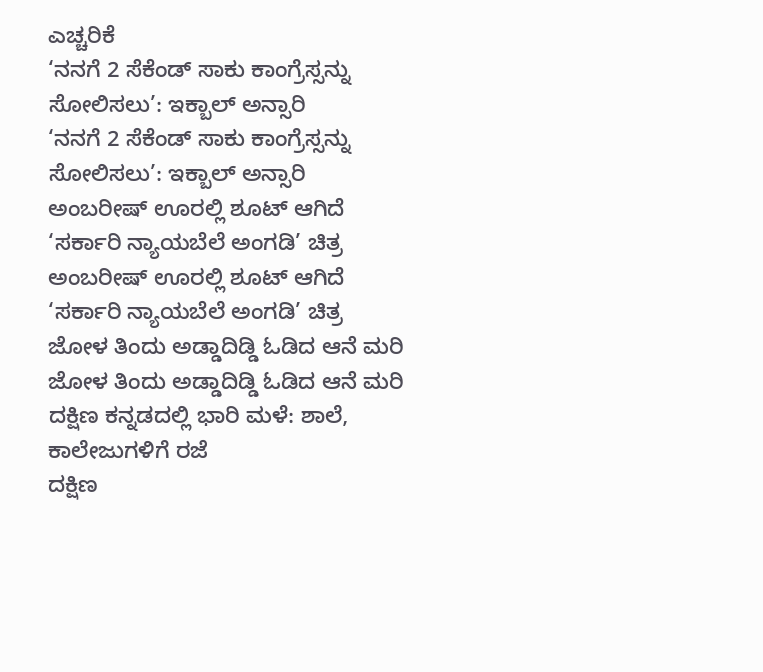ಎಚ್ಚರಿಕೆ
‘ನನಗೆ 2 ಸೆಕೆಂಡ್ ಸಾಕು ಕಾಂಗ್ರೆಸ್ಸನ್ನು ಸೋಲಿಸಲು’: ಇಕ್ಬಾಲ್ ಅನ್ಸಾರಿ
‘ನನಗೆ 2 ಸೆಕೆಂಡ್ ಸಾಕು ಕಾಂಗ್ರೆಸ್ಸನ್ನು ಸೋಲಿಸಲು’: ಇಕ್ಬಾಲ್ ಅನ್ಸಾರಿ
ಅಂಬರೀಷ್ ಊರಲ್ಲಿ ಶೂಟ್ ಆಗಿದೆ ‘ಸರ್ಕಾರಿ ನ್ಯಾಯಬೆಲೆ ಅಂಗಡಿ’ ಚಿತ್ರ
ಅಂಬರೀಷ್ ಊರಲ್ಲಿ ಶೂಟ್ ಆಗಿದೆ ‘ಸರ್ಕಾರಿ ನ್ಯಾಯಬೆಲೆ ಅಂಗಡಿ’ ಚಿತ್ರ
ಜೋಳ ತಿಂದು ಅಡ್ಡಾದಿಡ್ಡಿ ಓಡಿದ ಆನೆ ಮರಿ
ಜೋಳ ತಿಂದು ಅಡ್ಡಾದಿಡ್ಡಿ ಓಡಿದ ಆನೆ ಮರಿ
ದಕ್ಷಿಣ ಕನ್ನಡದಲ್ಲಿ ಭಾರಿ ಮಳೆ: ಶಾಲೆ, ಕಾಲೇಜುಗಳಿಗೆ ರಜೆ
ದಕ್ಷಿಣ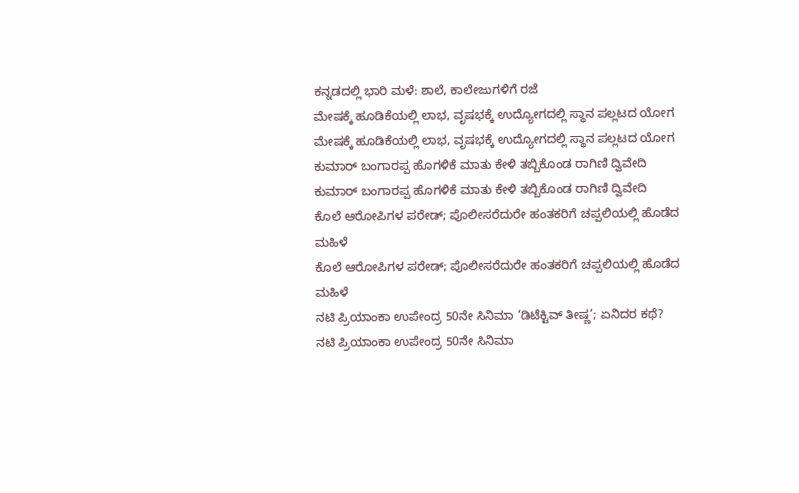ಕನ್ನಡದಲ್ಲಿ ಭಾರಿ ಮಳೆ: ಶಾಲೆ, ಕಾಲೇಜುಗಳಿಗೆ ರಜೆ
ಮೇಷಕ್ಕೆ ಹೂಡಿಕೆಯಲ್ಲಿ ಲಾಭ, ವೃಷಭಕ್ಕೆ ಉದ್ಯೋಗದಲ್ಲಿ ಸ್ಥಾನ ಪಲ್ಲಟದ ಯೋಗ
ಮೇಷಕ್ಕೆ ಹೂಡಿಕೆಯಲ್ಲಿ ಲಾಭ, ವೃಷಭಕ್ಕೆ ಉದ್ಯೋಗದಲ್ಲಿ ಸ್ಥಾನ ಪಲ್ಲಟದ ಯೋಗ
ಕುಮಾರ್ ಬಂಗಾರಪ್ಪ ಹೊಗಳಿಕೆ ಮಾತು ಕೇಳಿ ತಬ್ಬಿಕೊಂಡ ರಾಗಿಣಿ ದ್ವಿವೇದಿ
ಕುಮಾರ್ ಬಂಗಾರಪ್ಪ ಹೊಗಳಿಕೆ ಮಾತು ಕೇಳಿ ತಬ್ಬಿಕೊಂಡ ರಾಗಿಣಿ ದ್ವಿವೇದಿ
ಕೊಲೆ ಆರೋಪಿಗಳ ಪರೇಡ್; ಪೊಲೀಸರೆದುರೇ ಹಂತಕರಿಗೆ ಚಪ್ಪಲಿಯಲ್ಲಿ ಹೊಡೆದ ಮಹಿಳೆ
ಕೊಲೆ ಆರೋಪಿಗಳ ಪರೇಡ್; ಪೊಲೀಸರೆದುರೇ ಹಂತಕರಿಗೆ ಚಪ್ಪಲಿಯಲ್ಲಿ ಹೊಡೆದ ಮಹಿಳೆ
ನಟಿ ಪ್ರಿಯಾಂಕಾ ಉಪೇಂದ್ರ 50ನೇ ಸಿನಿಮಾ ‘ಡಿಟೆಕ್ಟಿವ್ ತೀಷ್ಣ’; ಏನಿದರ ಕಥೆ?
ನಟಿ ಪ್ರಿಯಾಂಕಾ ಉಪೇಂದ್ರ 50ನೇ ಸಿನಿಮಾ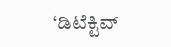‘ಡಿಟೆಕ್ಟಿವ್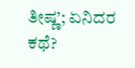ತೀಷ್ಣ’; ಏನಿದರ ಕಥೆ?